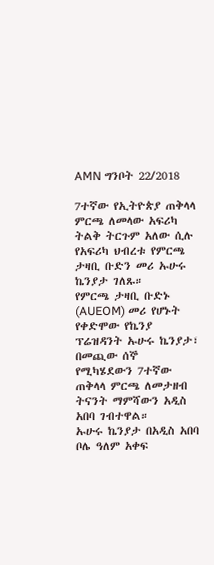AMN ግንቦት 22/2018

7ተኛው የኢትዮጵያ ጠቅላላ ምርጫ ለመላው አፍሪካ ትልቅ ትርጉም አለው ሲሉ የአፍሪካ ህብረቱ የምርጫ ታዛቢ ቡድን መሪ ኡሁሩ ኬንያታ ገለጹ።
የምርጫ ታዛቢ ቡድኑ (AUEOM) መሪ የሆኑት የቀድሞው የኬንያ ፕሬዝዳንት ኡሁሩ ኬንያታ፣ በመጪው ሰኞ የሚካሄደውን 7ተኛው ጠቅላላ ምርጫ ለመታዘብ ትናንት ማምሻውን አዲስ አበባ ገብተዋል።
ኡሁሩ ኬንያታ በአዲስ አበባ ቦሌ ዓለም አቀፍ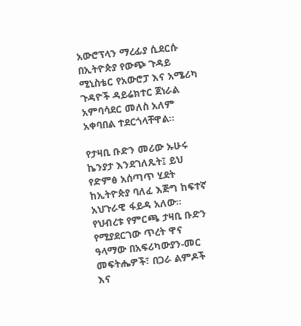አውሮፕላን ማረፊያ ሲደርሱ በኢትዮጵያ የውጭ ጉዳይ ሚኒስቴር የአውሮፓ እና አሜሪካ ጉዳዮች ዳይሬክተር ጀነራል አምባሳደር መለስ አለም አቀባበል ተደርጎላቸዋል።

የታዛቢ ቡድን መሪው ኡሁሩ ኬንያታ እንደገለጹት፤ ይህ የድምፅ አሰጣጥ ሂደት ከኢትዮጵያ ባለፈ እጅግ ከፍተኛ አህጉራዊ ፋይዳ አለው።
የህብረቱ የምርጫ ታዛቢ ቡድን የሚያደርገው ጥረት ዋና ዓላማው በአፍሪካውያን-መር መፍትሔዎች፣ በጋራ ልምዶች እና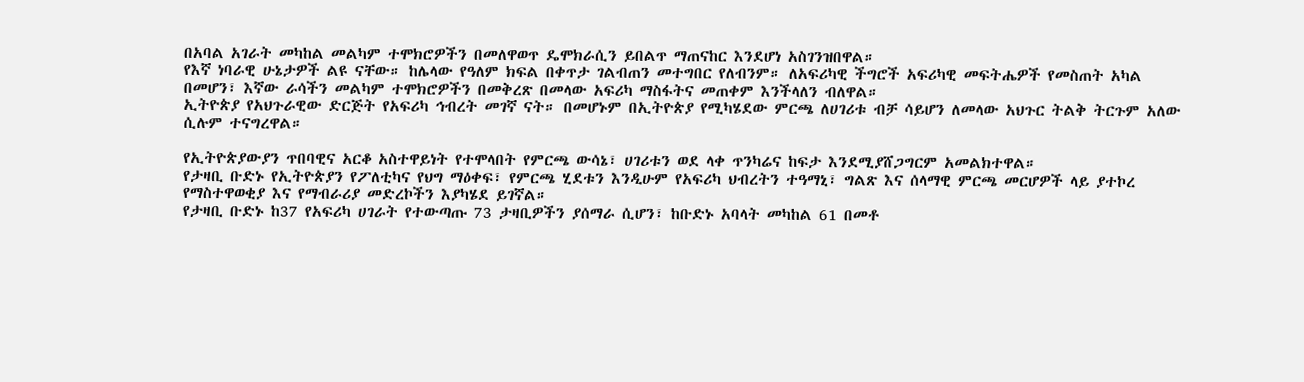በአባል አገራት መካከል መልካም ተሞክሮዎችን በመለዋወጥ ዴሞክራሲን ይበልጥ ማጠናከር እንደሆነ አስገንዝበዋል።
የእኛ ነባራዊ ሁኔታዎች ልዩ ናቸው። ከሌላው የዓለም ክፍል በቀጥታ ገልብጠን መተግበር የለብንም። ለአፍሪካዊ ችግሮች አፍሪካዊ መፍትሔዎች የመስጠት አካል በመሆን፣ እኛው ራሳችን መልካም ተሞክሮዎችን በመቅረጽ በመላው አፍሪካ ማስፋትና መጠቀም እንችላለን ብለዋል።
ኢትዮጵያ የአህጉራዊው ድርጅት የአፍሪካ ኅብረት መገኛ ናት። በመሆኑም በኢትዮጵያ የሚካሄደው ምርጫ ለሀገሪቱ ብቻ ሳይሆን ለመላው አህጉር ትልቅ ትርጉም አለው ሲሉም ተናግረዋል።

የኢትዮጵያውያን ጥበባዊና አርቆ አስተዋይነት የተሞላበት የምርጫ ውሳኔ፣ ሀገሪቱን ወደ ላቀ ጥንካሬና ከፍታ እንደሚያሸጋግርም አመልክተዋል።
የታዛቢ ቡድኑ የኢትዮጵያን የፖለቲካና የህግ ማዕቀፍ፣ የምርጫ ሂደቱን እንዲሁም የአፍሪካ ህብረትን ተዓማኒ፣ ግልጽ እና ሰላማዊ ምርጫ መርሆዎች ላይ ያተኮረ የማስተዋወቂያ እና የማብራሪያ መድረኮችን እያካሄደ ይገኛል።
የታዛቢ ቡድኑ ከ37 የአፍሪካ ሀገራት የተውጣጡ 73 ታዛቢዎችን ያሰማራ ሲሆን፣ ከቡድኑ አባላት መካከል 61 በመቶ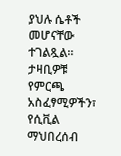ያህሉ ሴቶች መሆናቸው ተገልጿል።
ታዛቢዎቹ የምርጫ አስፈፃሚዎችን፣ የሲቪል ማህበረሰብ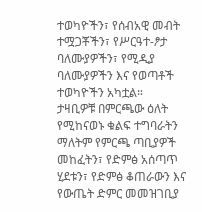ተወካዮችን፣ የሰብአዊ መብት ተሟጋቾችን፣ የሥርዓተ-ፆታ ባለሙያዎችን፣ የሚዲያ ባለሙያዎችን እና የወጣቶች ተወካዮችን አካቷል።
ታዛቢዎቹ በምርጫው ዕለት የሚከናወኑ ቁልፍ ተግባራትን ማለትም የምርጫ ጣቢያዎች መከፈትን፣ የድምፅ አሰጣጥ ሂደቱን፣ የድምፅ ቆጠራውን እና የውጤት ድምር መመዝገቢያ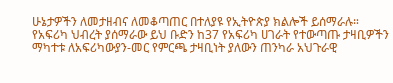ሁኔታዎችን ለመታዘብና ለመቆጣጠር በተለያዩ የኢትዮጵያ ክልሎች ይሰማራሉ።
የአፍሪካ ህብረት ያሰማራው ይህ ቡድን ከ37 የአፍሪካ ሀገራት የተውጣጡ ታዛቢዎችን ማካተቱ ለአፍሪካውያን-መር የምርጫ ታዛቢነት ያለውን ጠንካራ አህጉራዊ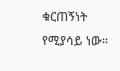ቁርጠኝነት የሚያሳይ ነው።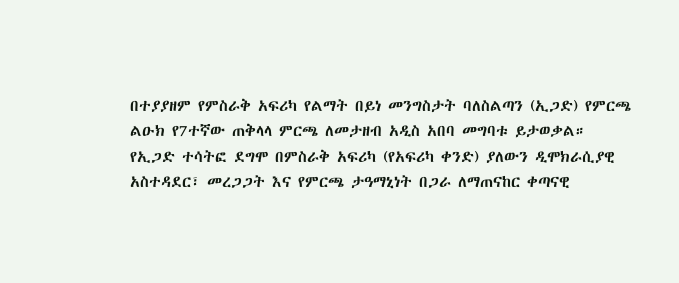በተያያዘም የምስራቅ አፍሪካ የልማት በይነ መንግስታት ባለስልጣን (ኢጋድ) የምርጫ ልዑክ የ7ተኛው ጠቅላላ ምርጫ ለመታዘብ አዲስ አበባ መግባቱ ይታወቃል።
የኢጋድ ተሳትፎ ደግሞ በምስራቅ አፍሪካ (የአፍሪካ ቀንድ) ያለውን ዲሞክራሲያዊ አስተዳደር፣ መረጋጋት እና የምርጫ ታዓማኒነት በጋራ ለማጠናከር ቀጣናዊ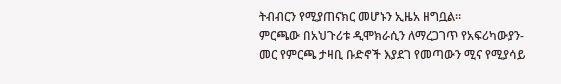ትብብርን የሚያጠናክር መሆኑን ኢዜአ ዘግቧል።
ምርጫው በአህጉሪቱ ዲሞክራሲን ለማረጋገጥ የአፍሪካውያን-መር የምርጫ ታዛቢ ቡድኖች እያደገ የመጣውን ሚና የሚያሳይ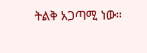ትልቅ አጋጣሚ ነው።